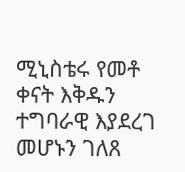ሚኒስቴሩ የመቶ ቀናት እቅዱን ተግባራዊ እያደረገ መሆኑን ገለጸ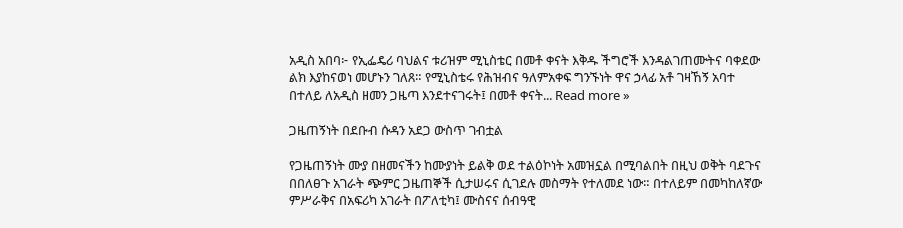አዲስ አበባ፦ የኢፌዴሪ ባህልና ቱሪዝም ሚኒስቴር በመቶ ቀናት እቅዱ ችግሮች እንዳልገጠሙትና ባቀደው ልክ እያከናወነ መሆኑን ገለጸ። የሚኒስቴሩ የሕዝብና ዓለምአቀፍ ግንኙነት ዋና ኃላፊ አቶ ገዛኸኝ አባተ በተለይ ለአዲስ ዘመን ጋዜጣ እንደተናገሩት፤ በመቶ ቀናት... Read more »

ጋዜጠኝነት በደቡብ ሱዳን አደጋ ውስጥ ገብቷል

የጋዜጠኝነት ሙያ በዘመናችን ከሙያነት ይልቅ ወደ ተልዕኮነት አመዝኗል በሚባልበት በዚህ ወቅት ባደጉና በበለፀጉ አገራት ጭምር ጋዜጠኞች ሲታሠሩና ሲገደሉ መስማት የተለመደ ነው። በተለይም በመካከለኛው ምሥራቅና በአፍሪካ አገራት በፖለቲካ፤ ሙስናና ሰብዓዊ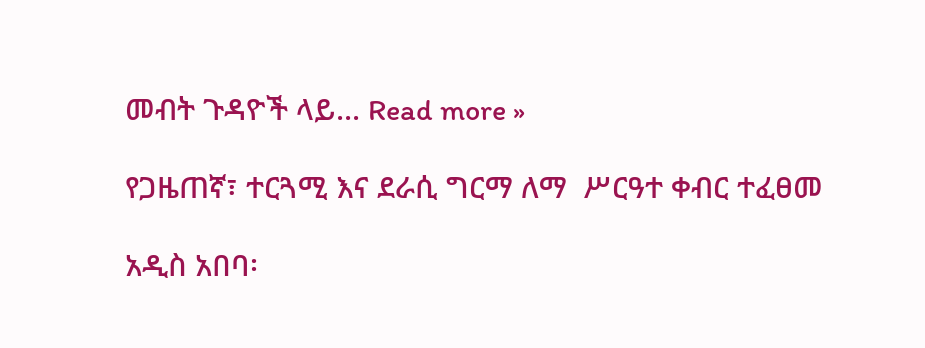መብት ጉዳዮች ላይ... Read more »

የጋዜጠኛ፣ ተርጓሚ እና ደራሲ ግርማ ለማ  ሥርዓተ ቀብር ተፈፀመ

አዲስ አበባ፡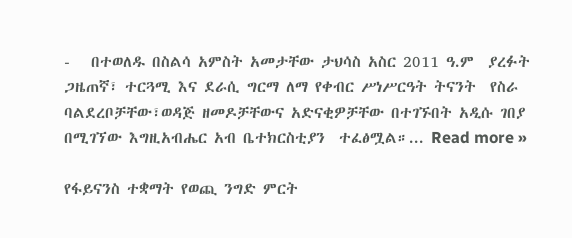-   በተወለዱ በስልሳ አምስት አመታቸው ታህሳስ አስር 2011 ዓ.ም  ያረፉት ጋዜጠኛ፣ ተርጓሚ እና ደራሲ ግርማ ለማ የቀብር ሥነሥርዓት ትናንት  የስራ ባልደረቦቻቸው፣ወዳጅ ዘመዶቻቸውና አድናቂዎቻቸው በተገኙበት አዲሱ ገበያ በሚገኘው እግዚአብሔር አብ ቤተክርስቲያን  ተፈፅሟል።... Read more »

የፋይናንስ ተቋማት የወጪ ንግድ ምርት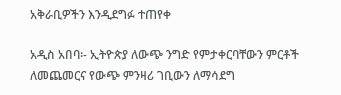አቅራቢዎችን እንዲደግፉ ተጠየቀ

አዲስ አበባ፡- ኢትዮጵያ ለውጭ ንግድ የምታቀርባቸውን ምርቶች ለመጨመርና የውጭ ምንዛሪ ገቢውን ለማሳደግ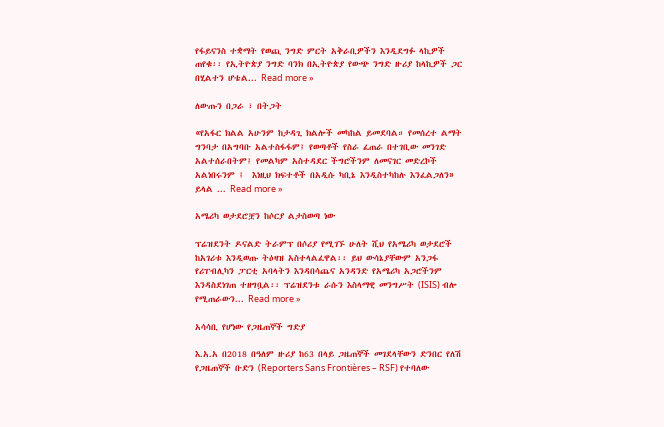የፋይናንስ ተቋማት የወጪ ንግድ ምርት አቅራቢዎችን እንዲደግፉ ላኪዎች ጠየቁ፡፡ የኢትዮጵያ ንግድ ባንክ በኢትዮጵያ የውጭ ንግድ ዙሪያ ከላኪዎች ጋር  በሂልተን ሆቴል... Read more »

ለውጡን በጋራ ፣ በትጋት

«የአፋር ክልል አሁንም ከታዳጊ ክልሎች መካከል ይመደባል። የመሰረተ ልማት ግንባታ በአግባቡ አልተስፋፋም፤ የወጣቶች የስራ ፈጠራ በተገቢው መንገድ አልተሰራበትም፤ የመልካም አስተዳደር ችግሮችንም ለመናገር መድረኮች አልነበሩንም ፤  እነዚህ ክፍተቶች በአዲሱ ካቢኔ እንዲስተካከሉ እንፈልጋለን» ይላል ... Read more »

አሜሪካ ወታደሮቿን ከሶርያ ልታስወጣ ነው

ፕሬዝደንት ዶናልድ ትራምፕ በሶሪያ የሚገኙ ሁለት ሺህ የአሜሪካ ወታደሮች ከአገሪቱ እንዲወጡ ትዕዛዝ አስተላልፈዋል፡፡ ይህ ውሳኔያቸውም አንጋፋ የሪፐብሊካን ፓርቲ አባላትን እንዳበሳጨና አንዳንድ የአሜሪካ አጋሮችንም እንዳስደነገጠ ተዘግቧል፡፡ ፕሬዝደንቱ ራሱን እስላማዊ መንግሥት (ISIS) ብሎ የሚጠራውን... Read more »

አሳሳቢ የሆነው የጋዜጠኞች ግድያ

እ.አ.አ በ2018 በዓለም ዙሪያ ከ63 በላይ ጋዜጠኞች መገደላቸውን ድንበር የለሽ የጋዜጠኞች ቡድን (Reporters Sans Frontières – RSF) የተባለው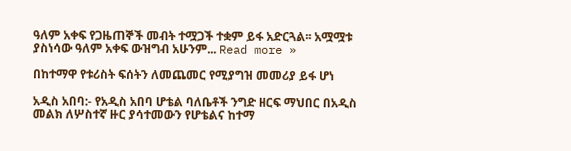ዓለም አቀፍ የጋዜጠኞች መብት ተሟጋች ተቋም ይፋ አድርጓል፡፡ አሟሟቱ ያስነሳው ዓለም አቀፍ ውዝግብ አሁንም... Read more »

በከተማዋ የቱሪስት ፍሰትን ለመጨመር የሚያግዝ መመሪያ ይፋ ሆነ

አዲስ አበባ:- የአዲስ አበባ ሆቴል ባለቤቶች ንግድ ዘርፍ ማህበር በአዲስ መልክ ለሦስተኛ ዙር ያሳተመውን የሆቴልና ከተማ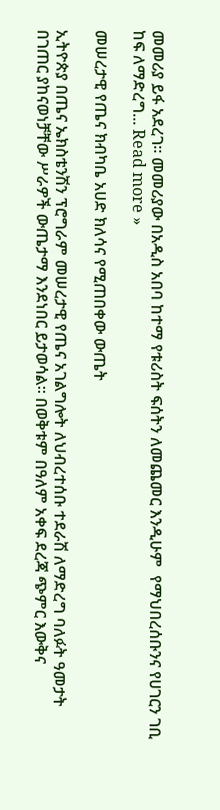መመሪያ ይፋ አደረገ። መመሪያው በአዲስ አበባ ከተማ የቱሪስት ፍሰትን ለመጨመር እንዲሁም  የማህበረሰቡንና የሀገርን ገቢ ከፍ ለማድረግ... Read more »

መሠረታዊ የጤና ክብካቤ አሀድ ክለሳና የሚጠበቀው ውጤት

ኢትዮጵያ በጤና ኤክስቴንሽን ፕሮግራም መሠረታዊ የጤና አገልግሎት ለህብረተሰቡ ተደራሽ ለማድረግ ባለፉት ዓመታት በገጠር ያከናወነቻቸው ሥራዎች ውጤታማ እንደነበር ይታወሳል፡፡ በወቅቱም በዓለም አቀፍ ደረጃ ጭምር እውቅና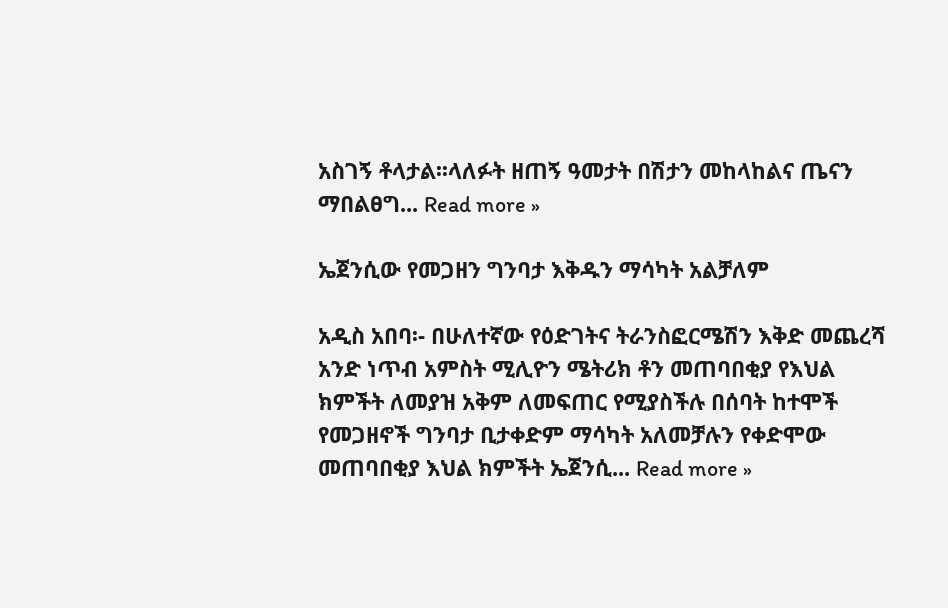አስገኝ ቶላታል፡፡ላለፉት ዘጠኝ ዓመታት በሽታን መከላከልና ጤናን ማበልፀግ... Read more »

ኤጀንሲው የመጋዘን ግንባታ እቅዱን ማሳካት አልቻለም

አዲስ አበባ፡- በሁለተኛው የዕድገትና ትራንስፎርሜሽን እቅድ መጨረሻ አንድ ነጥብ አምስት ሚሊዮን ሜትሪክ ቶን መጠባበቂያ የእህል ክምችት ለመያዝ አቅም ለመፍጠር የሚያስችሉ በሰባት ከተሞች የመጋዘኖች ግንባታ ቢታቀድም ማሳካት አለመቻሉን የቀድሞው መጠባበቂያ እህል ክምችት ኤጀንሲ... Read more »